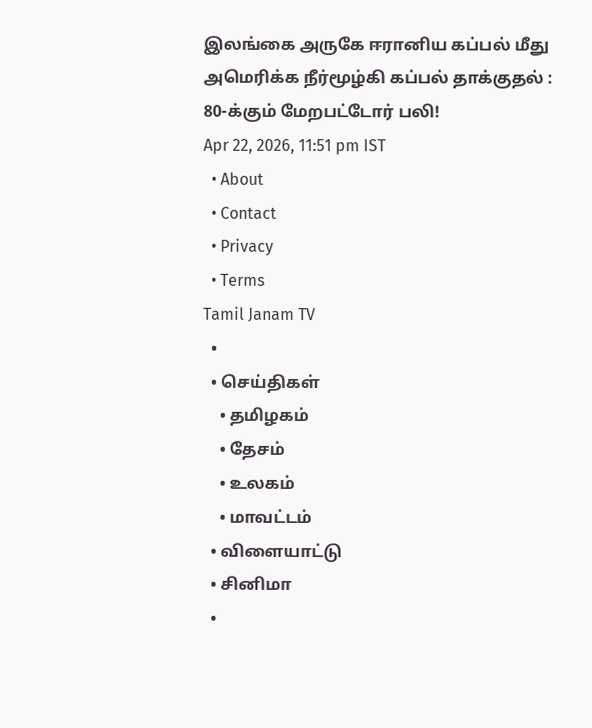இலங்கை அருகே ஈரானிய கப்பல் மீது அமெரிக்க நீர்மூழ்கி கப்பல் தாக்குதல் : 80-க்கும் மேறபட்டோர் பலி!
Apr 22, 2026, 11:51 pm IST
  • About
  • Contact
  • Privacy
  • Terms
Tamil Janam TV
  •
  • செய்திகள்
    • தமிழகம்
    • தேசம்
    • உலகம்
    • மாவட்டம்
  • விளையாட்டு
  • சினிமா
  •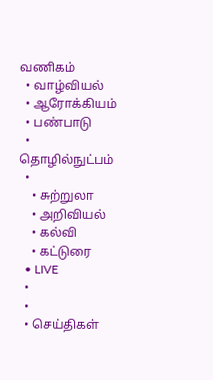வணிகம்
  • வாழ்வியல்
  • ஆரோக்கியம்
  • பண்பாடு
  • தொழில்நுட்பம்
  •
    • சுற்றுலா
    • அறிவியல்
    • கல்வி
    • கட்டுரை
  • LIVE
  •
  •
  • செய்திகள்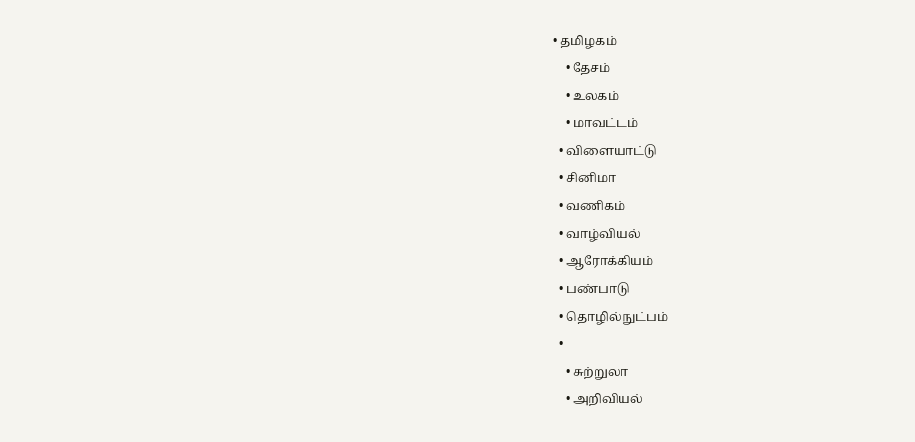• தமிழகம்
    • தேசம்
    • உலகம்
    • மாவட்டம்
  • விளையாட்டு
  • சினிமா
  • வணிகம்
  • வாழ்வியல்
  • ஆரோக்கியம்
  • பண்பாடு
  • தொழில்நுட்பம்
  •
    • சுற்றுலா
    • அறிவியல்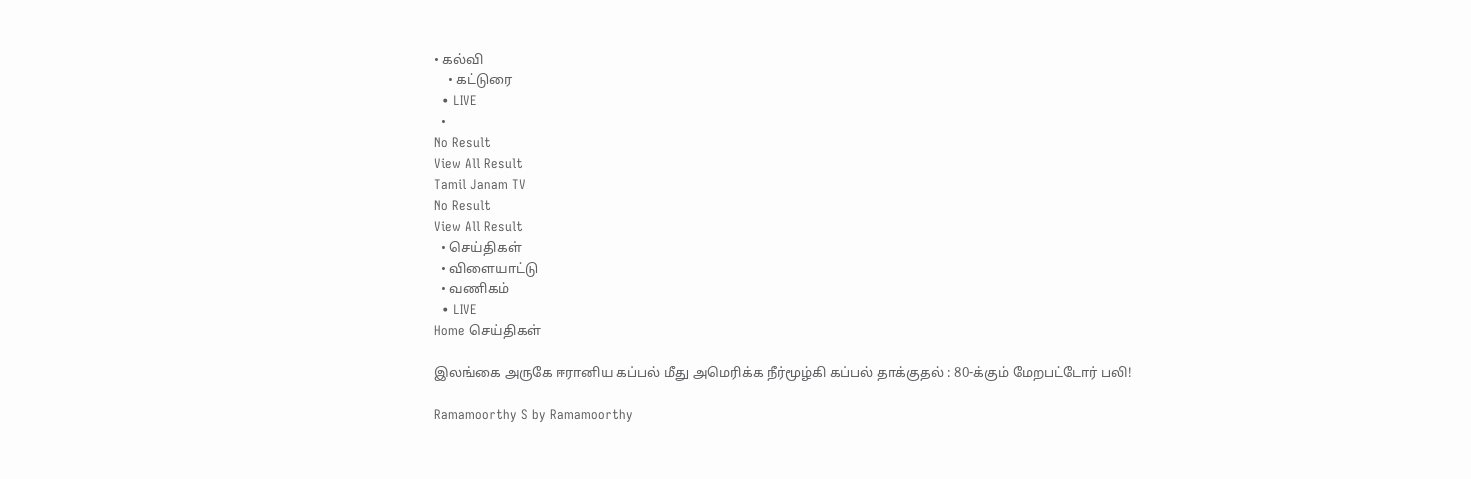• கல்வி
    • கட்டுரை
  • LIVE
  •
No Result
View All Result
Tamil Janam TV
No Result
View All Result
  • செய்திகள்
  • விளையாட்டு
  • வணிகம்
  • LIVE
Home செய்திகள்

இலங்கை அருகே ஈரானிய கப்பல் மீது அமெரிக்க நீர்மூழ்கி கப்பல் தாக்குதல் : 80-க்கும் மேறபட்டோர் பலி!

Ramamoorthy S by Ramamoorthy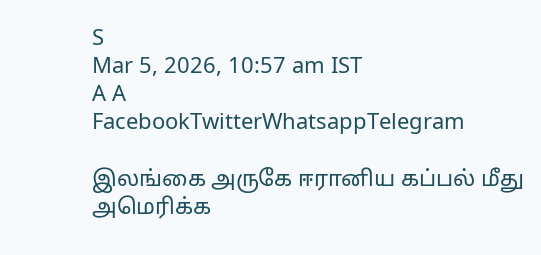S
Mar 5, 2026, 10:57 am IST
A A
FacebookTwitterWhatsappTelegram

இலங்கை அருகே ஈரானிய கப்பல் மீது அமெரிக்க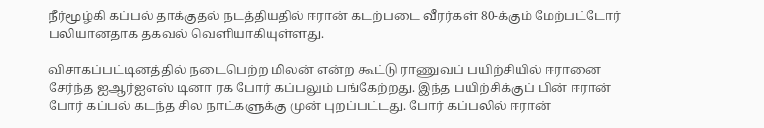நீர்மூழ்கி கப்பல் தாக்குதல் நடத்தியதில் ஈரான் கடற்படை வீரர்கள் 80-க்கும் மேற்பட்டோர் பலியானதாக தகவல் வெளியாகியுள்ளது.

விசாகப்பட்டினத்தில் நடைபெற்ற மிலன் என்ற கூட்டு ராணுவப் பயிற்சியில் ஈரானை சேர்ந்த ஐஆர்ஐஎஸ் டினா ரக போர் கப்பலும் பங்கேற்றது. இந்த பயிற்சிக்குப் பின் ஈரான் போர் கப்பல் கடந்த சில நாட்களுக்கு முன் புறப்பட்டது. போர் கப்பலில் ஈரான்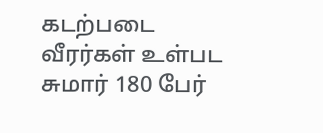கடற்படை வீரர்கள் உள்பட சுமார் 180 பேர்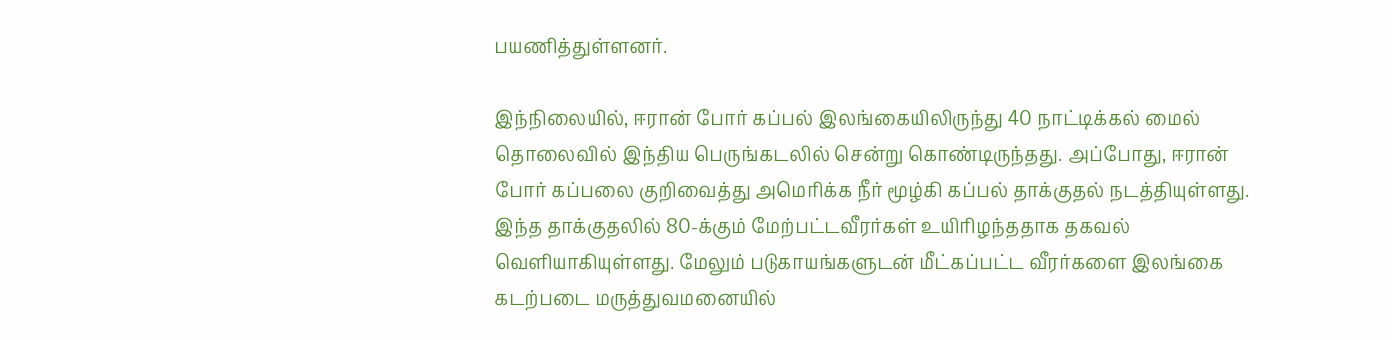பயணித்துள்ளனர்.

இந்நிலையில், ஈரான் போர் கப்பல் இலங்கையிலிருந்து 40 நாட்டிக்கல் மைல் தொலைவில் இந்திய பெருங்கடலில் சென்று கொண்டிருந்தது. அப்போது, ஈரான் போர் கப்பலை குறிவைத்து அமெரிக்க நீர் மூழ்கி கப்பல் தாக்குதல் நடத்தியுள்ளது. இந்த தாக்குதலில் 80-க்கும் மேற்பட்டவீரர்கள் உயிரிழந்ததாக தகவல் வெளியாகியுள்ளது. மேலும் படுகாயங்களுடன் மீட்கப்பட்ட வீரர்களை இலங்கை கடற்படை மருத்துவமனையில்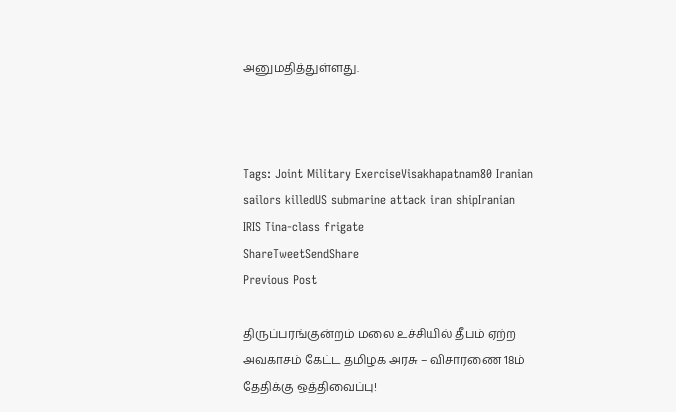அனுமதித்துள்ளது.



Tags: Joint Military ExerciseVisakhapatnam80 Iranian sailors killedUS submarine attack iran shipIranian IRIS Tina-class frigate
ShareTweetSendShare
Previous Post

திருப்பரங்குன்றம் மலை உச்சியில் தீபம் ஏற்ற அவகாசம் கேட்ட தமிழக அரசு – விசாரணை 18ம் தேதிக்கு ஒத்திவைப்பு!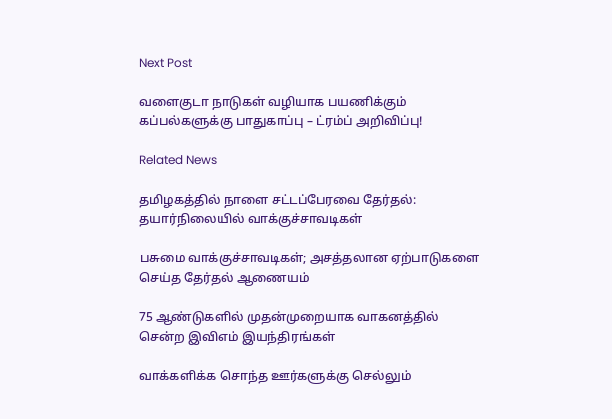Next Post

வளைகுடா நாடுகள் வழியாக பயணிக்கும் கப்பல்களுக்கு பாதுகாப்பு – ட்ரம்ப் அறிவிப்பு!

Related News

தமிழகத்தில் நாளை சட்டப்பேரவை தேர்தல்:  தயார்நிலையில் வாக்குச்சாவடிகள்

பசுமை வாக்குச்சாவடிகள்; அசத்தலான ஏற்பாடுகளை செய்த தேர்தல் ஆணையம்

75 ஆண்டுகளில் முதன்முறையாக வாகனத்தில் சென்ற இவிஎம் இயந்திரங்கள்

வாக்களிக்க சொந்த ஊர்களுக்கு செல்லும்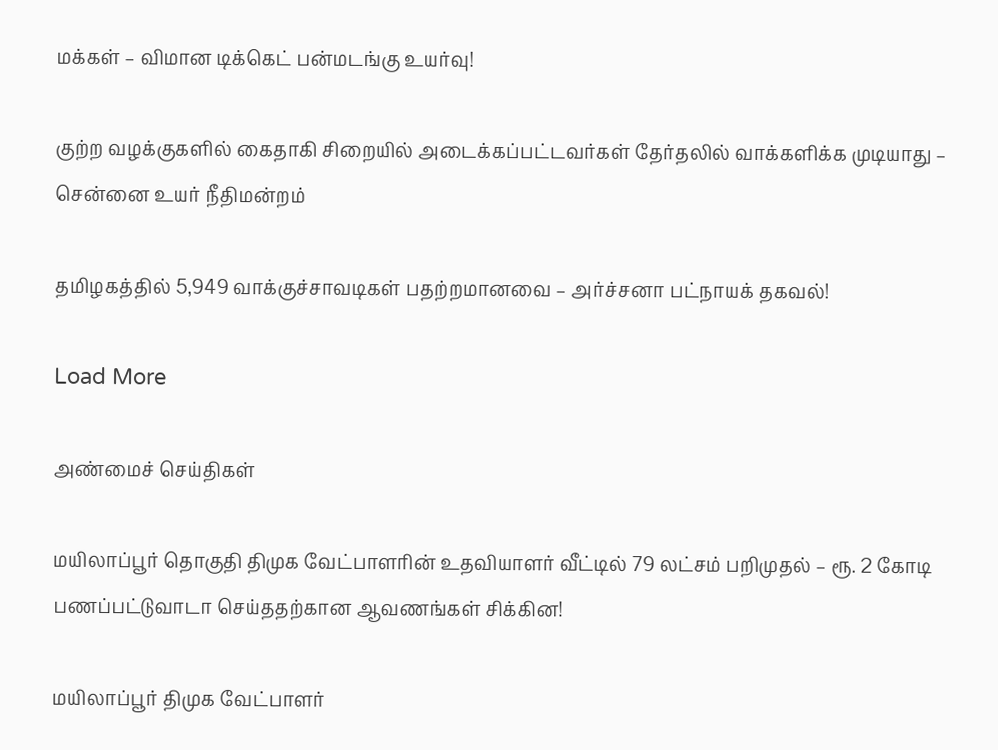மக்கள் – விமான டிக்கெட் பன்மடங்கு உயர்வு!

குற்ற வழக்குகளில் கைதாகி சிறையில் அடைக்கப்பட்டவர்கள் தேர்தலில் வாக்களிக்க முடியாது – சென்னை உயர் நீதிமன்றம்

தமிழகத்தில் 5,949 வாக்குச்சாவடிகள் பதற்றமானவை – அர்ச்சனா பட்நாயக் தகவல்!

Load More

அண்மைச் செய்திகள்

மயிலாப்பூர் தொகுதி திமுக வேட்பாளரின் உதவியாளர் வீட்டில் 79 லட்சம் பறிமுதல் – ரூ. 2 கோடி பணப்பட்டுவாடா செய்ததற்கான ஆவணங்கள் சிக்கின!

மயிலாப்பூர் திமுக வேட்பாளர்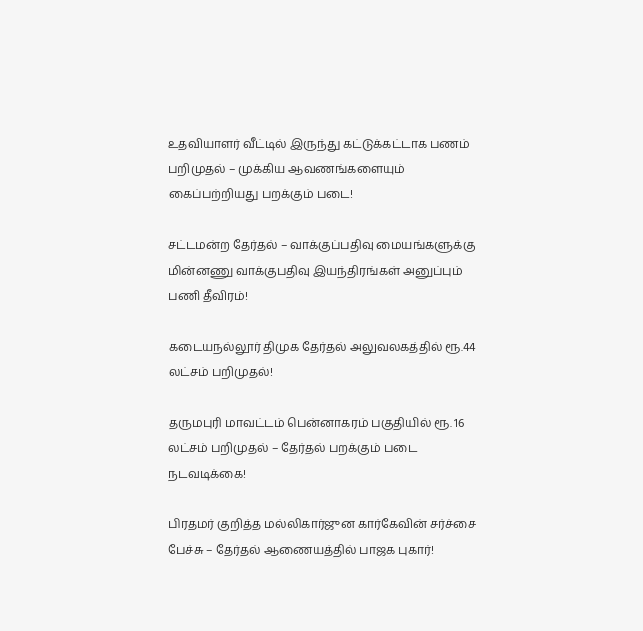உதவியாளர் வீட்டில் இருந்து கட்டுக்கட்டாக பணம் பறிமுதல் – முக்கிய ஆவணங்களையும் கைப்பற்றியது பறக்கும் படை!

சட்டமன்ற தேர்தல் – வாக்குப்பதிவு மையங்களுக்கு மின்னணு வாக்குபதிவு இயந்திரங்கள் அனுப்பும் பணி தீவிரம்!

கடையநல்லூர் திமுக தேர்தல் அலுவலகத்தில் ரூ.44 லட்சம் பறிமுதல்!

தருமபுரி மாவட்டம் பென்னாகரம் பகுதியில் ரூ. 16 லட்சம் பறிமுதல் – தேர்தல் பறக்கும் படை நடவடிக்கை!

பிரதமர் குறித்த மல்லிகார்ஜுன கார்கேவின் சர்ச்சை பேச்சு – தேர்தல் ஆணையத்தில் பாஜக புகார்!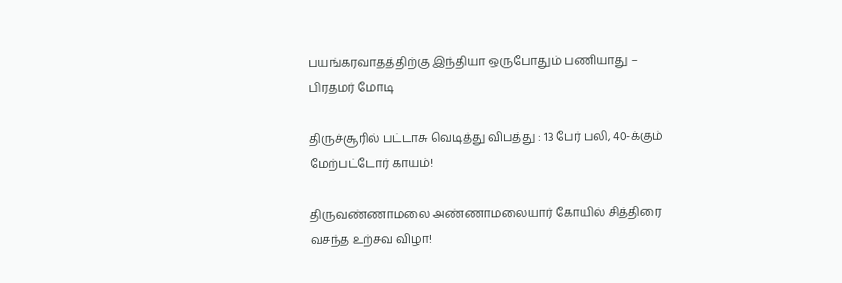பயங்கரவாதத்திற்கு இந்தியா ஒருபோதும் பணியாது – பிரதமர் மோடி

திருச்சூரில் பட்டாசு வெடித்து விபத்து : 13 பேர் பலி, 40-க்கும் மேற்பட்டோர் காயம்!

திருவண்ணாமலை அண்ணாமலையார் கோயில் சித்திரை வசந்த உற்சவ விழா!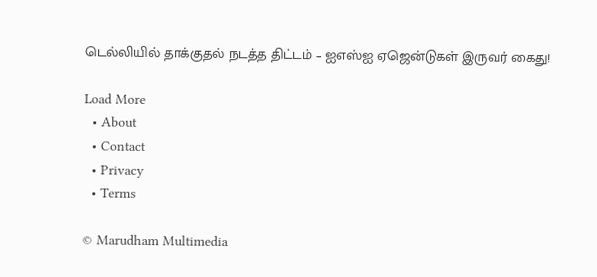டெல்லியில் தாக்குதல் நடத்த திட்டம் – ஐஎஸ்ஐ ஏஜென்டுகள் இருவர் கைது!

Load More
  • About
  • Contact
  • Privacy
  • Terms

© Marudham Multimedia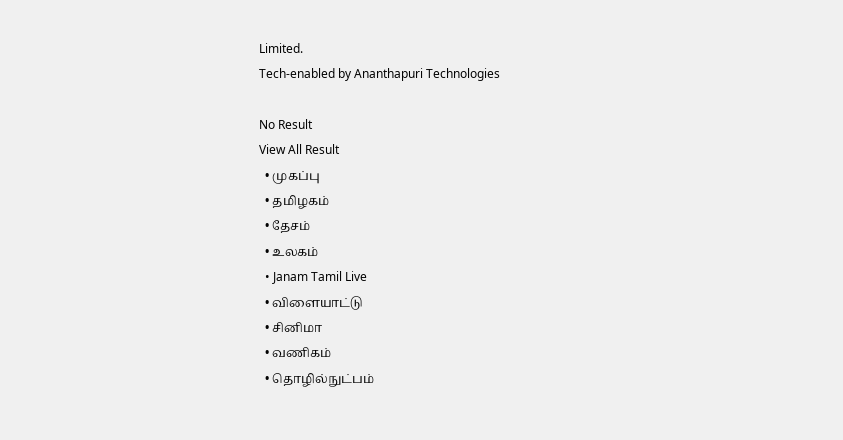Limited.
Tech-enabled by Ananthapuri Technologies

No Result
View All Result
  • முகப்பு
  • தமிழகம்
  • தேசம்
  • உலகம்
  • Janam Tamil Live
  • விளையாட்டு
  • சினிமா
  • வணிகம்
  • தொழில்நுட்பம்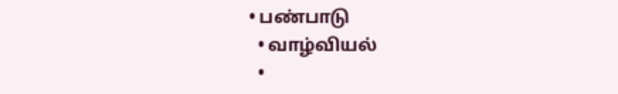• பண்பாடு
  • வாழ்வியல்
  •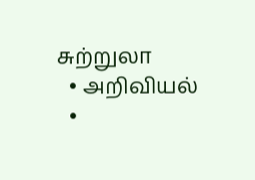சுற்றுலா
  • அறிவியல்
  •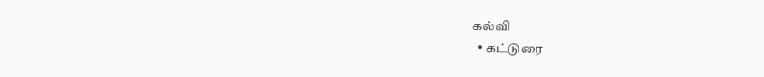கல்வி
  • கட்டுரை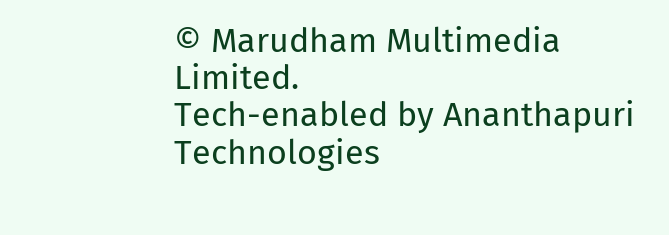© Marudham Multimedia Limited.
Tech-enabled by Ananthapuri Technologies